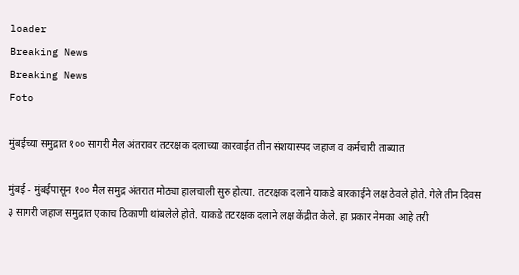loader
Breaking News
Breaking News
Foto

मुंबईच्या समुद्रात १०० सागरी मैल अंतरावर तटरक्षक दलाच्या कारवाईत तीन संशयास्पद जहाज व कर्मचारी ताब्यात

मुंबई - मुंबईपासून १०० मैल समुद्र अंतरात मोठ्या हालचाली सुरु होत्या. तटरक्षक दलाने याकडे बारकाईने लक्ष ठेवले होते. गेले तीन दिवस ३ सागरी जहाज समुद्रात एकाच ठिकाणी थांबलेले होते. याकडे तटरक्षक दलाने लक्ष केंद्रीत केले. हा प्रकार नेमका आहे तरी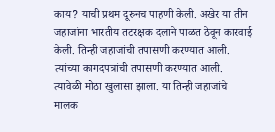काय? याची प्रथम दूरुनच पाहणी केली. अखेर या तीन जहाजांना भारतीय तटरक्षक दलाने पाळत ठेवून कारवाई केली. तिन्ही जहाजांची तपासणी करण्यात आली. त्यांच्या कागदपत्रांची तपासणी करण्यात आली. त्यावेळी मोठा खुलासा झाला. या तिन्ही जहाजांचे मालक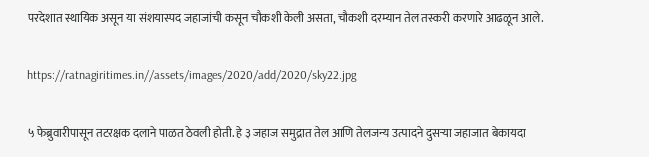परदेशात स्थायिक असून या संशयास्पद जहाजांची कसून चौकशी केली असता, चौकशी दरम्यान तेल तस्करी करणारे आढळून आले.

https://ratnagiritimes.in//assets/images/2020/add/2020/sky22.jpg

५ फेब्रुवारीपासून तटरक्षक दलाने पाळत ठेवली होती. हे ३ जहाज समुद्रात तेल आणि तेलजन्य उत्पादने दुसर्‍या जहाजात बेकायदा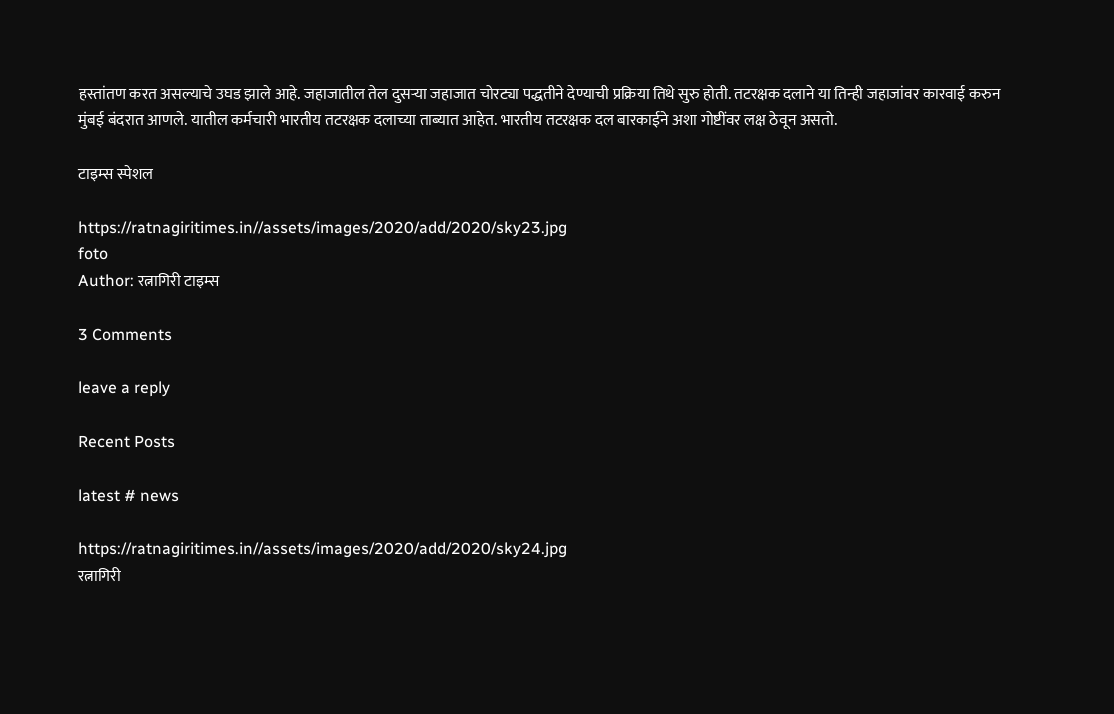हस्तांतण करत असल्याचे उघड झाले आहे. जहाजातील तेल दुसर्‍या जहाजात चोरट्या पद्धतीने देण्याची प्रक्रिया तिथे सुरु होती. तटरक्षक दलाने या तिन्ही जहाजांवर कारवाई करुन मुंबई बंदरात आणले. यातील कर्मचारी भारतीय तटरक्षक दलाच्या ताब्यात आहेत. भारतीय तटरक्षक दल बारकाईने अशा गोष्टींवर लक्ष ठेवून असतो.

टाइम्स स्पेशल

https://ratnagiritimes.in//assets/images/2020/add/2020/sky23.jpg
foto
Author: रत्नागिरी टाइम्स

3 Comments

leave a reply

Recent Posts

latest # news

https://ratnagiritimes.in//assets/images/2020/add/2020/sky24.jpg
रत्नागिरी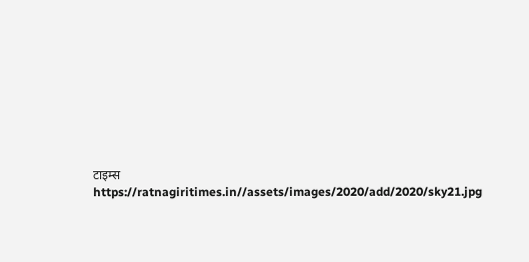टाइम्स
https://ratnagiritimes.in//assets/images/2020/add/2020/sky21.jpg